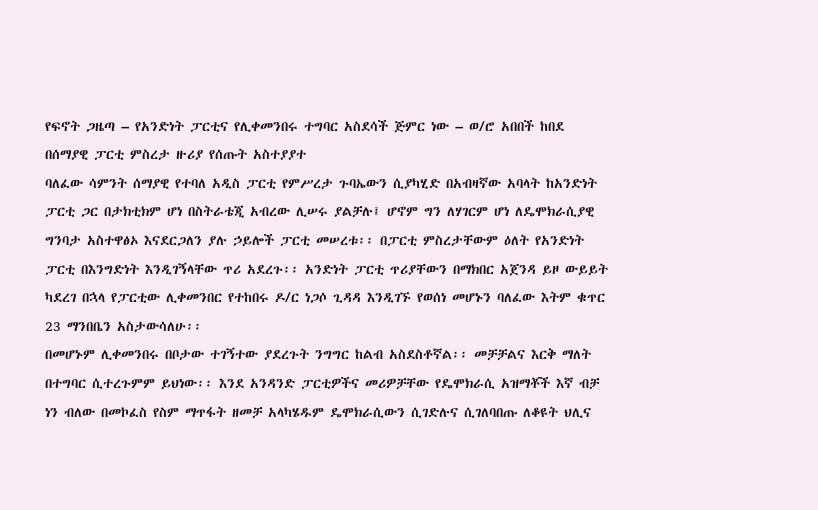የፍኖት ጋዜጣ – የአንድነት ፓርቲና የሊቀመንበሩ ተግባር አስደሳች ጅምር ነው – ወ/ሮ አበበች ከበደ በሰማያዊ ፓርቲ ምስረታ ዙሪያ የሰጡት አስተያያተ
ባለፈው ሳምንት ሰማያዊ የተባለ አዲስ ፓርቲ የምሥረታ ጉባኤውን ሲያካሂድ በአብዛኛው አባላት ከአንድነት ፓርቲ ጋር በታክቲክም ሆነ በስትራቴጂ አብረው ሊሠሩ ያልቻሉ፤ ሆኖም ግን ለሃገርም ሆነ ለዴሞክራሲያዊ ግንባታ አስተዋፅኦ እናደርጋለን ያሉ ኃይሎች ፓርቲ መሠረቱ፡፡ በፓርቲ ምስረታቸውም ዕለት የአንድነት ፓርቲ በእንግድነት እንዲገኝላቸው ጥሪ አደረጉ፡፡ አንድነት ፓርቲ ጥሪያቸውን በማክበር አጀንዳ ይዞ ውይይት ካደረገ በኋላ የፓርቲው ሊቀመንበር የተከበሩ ዶ/ር ነጋሶ ጊዳዳ እንዲገኙ የወሰነ መሆኑን ባለፈው እትም ቁጥር 23 ማንበቤን አስታውሳለሁ፡፡
በመሆኑም ሊቀመንበሩ በቦታው ተገኝተው ያደረጉት ንግግር ከልብ አስደስቶኛል፡፡ መቻቻልና እርቅ ማለት በተግባር ሲተረጉምም ይህነው፡፡ እንደ አንዳንድ ፓርቲዎችና መሪዎቻቸው የዴሞክራሲ አዝማቾች እኛ ብቻ ነን ብለው በመኮፈስ የስም ማጥፋት ዘመቻ አላካሄዱም ዴሞክራሲውን ሲገድሉና ሲገለባበጡ ለቆዩት ህሊና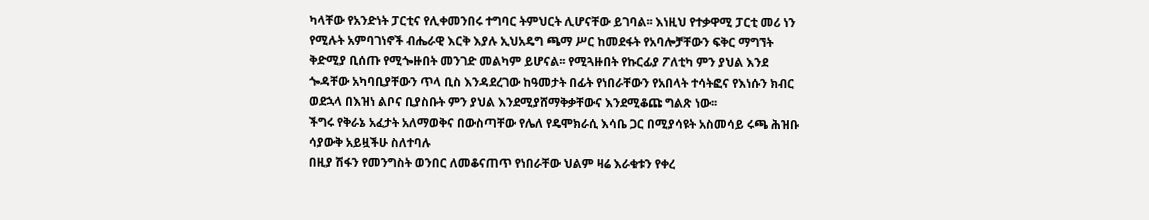ካላቸው የአንድነት ፓርቲና የሊቀመንበሩ ተግባር ትምህርት ሊሆናቸው ይገባል፡፡ እነዚህ የተቃዋሚ ፓርቲ መሪ ነን የሚሉት አምባገነኖች ብሔራዊ እርቅ እያሉ ኢህአዴግ ጫማ ሥር ከመደፋት የአባሎቻቸውን ፍቅር ማግኘት ቅድሚያ ቢሰጡ የሚጐዙበት መንገድ መልካም ይሆናል፡፡ የሚጓዙበት የኩርፊያ ፖለቲካ ምን ያህል እንደ ጐዳቸው አካባቢያቸውን ጥላ ቢስ እንዳደረገው ከዓመታት በፊት የነበራቸውን የአበላት ተሳትፎና የእነሱን ክብር ወደኋላ በእዝነ ልቦና ቢያስቡት ምን ያህል እንደሚያሸማቅቃቸውና እንደሚቆጩ ግልጽ ነው፡፡
ችግሩ የቅራኔ አፈታት አለማወቅና በውስጣቸው የሌለ የዴሞክራሲ እሳቤ ጋር በሚያሳዩት አስመሳይ ሩጫ ሕዝቡ ሳያውቅ አይዟችሁ ስለተባሉ
በዚያ ሽፋን የመንግስት ወንበር ለመቆናጠጥ የነበራቸው ህልም ዛሬ እራቁቱን የቀረ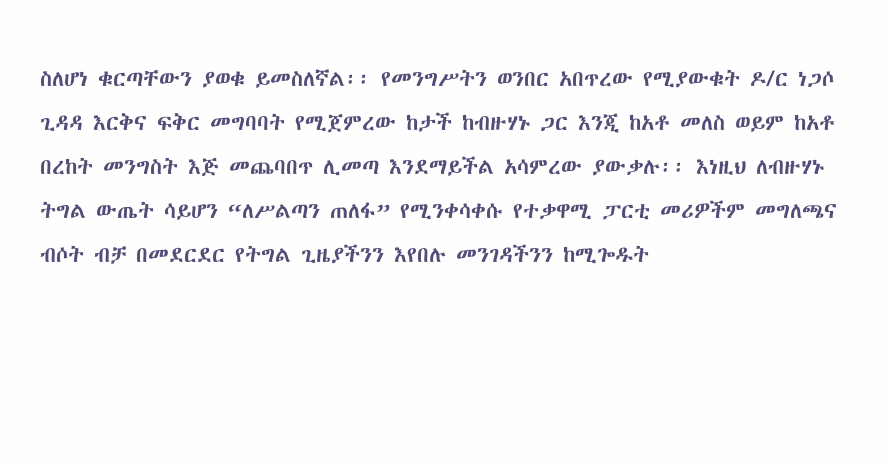ስለሆነ ቁርጣቸውን ያወቁ ይመስለኛል፡፡ የመንግሥትን ወንበር አበጥረው የሚያውቁት ዶ/ር ነጋሶ ጊዳዳ እርቅና ፍቅር መግባባት የሚጀምረው ከታች ከብዙሃኑ ጋር እንጂ ከአቶ መለስ ወይም ከአቶ
በረከት መንግስት እጅ መጨባበጥ ሊመጣ እንደማይችል አሳምረው ያውቃሉ፡፡ እነዚህ ለብዙሃኑ ትግል ውጤት ሳይሆን “ለሥልጣን ጠለፋ” የሚንቀሳቀሱ የተቃዋሚ ፓርቲ መሪዎችም መግለጫና ብሶት ብቻ በመደርደር የትግል ጊዜያችንን እየበሉ መንገዳችንን ከሚጐዱት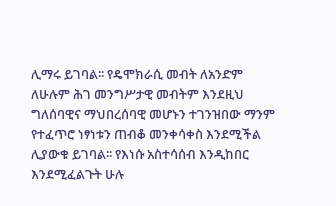ሊማሩ ይገባል፡፡ የዴሞክራሲ መብት ለአንድም ለሁሉም ሕገ መንግሥታዊ መብትም እንደዚህ ግለሰባዊና ማህበረሰባዊ መሆኑን ተገንዝበው ማንም የተፈጥሮ ነፃነቱን ጠብቆ መንቀሳቀስ እንደሚችል ሊያውቁ ይገባል፡፡ የእነሱ አስተሳሰብ እንዲከበር እንደሚፈልጉት ሁሉ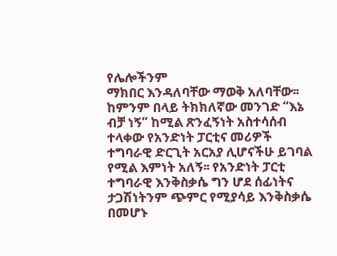የሌሎችንም
ማክበር እንዳለባቸው ማወቅ አለባቸው፡፡ ከምንም በላይ ትክክለኛው መንገድ “እኔ ብቻ ነኝ” ከሚል ጽንፈኝነት አስተሳሰብ ተላቀው የአንድነት ፓርቲና መሪዎች ተግባራዊ ድርጊት አርአያ ሊሆናችሁ ይገባል የሚል እምነት አለኝ፡፡ የአንድነት ፓርቲ ተግባራዊ እንቅስቃሴ ግን ሆደ ሰፊነትና ታጋሽነትንም ጭምር የሚያሳይ እንቅስቃሴ በመሆኑ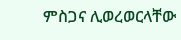ምስጋና ሊወረወርላቸው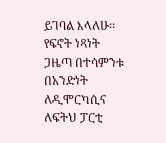ይገባል እላለሁ፡፡
የፍኖት ነጻነት ጋዜጣ በተሳምንቱ በአንድነት ለዲሞርካሲና ለፍትህ ፓርቲ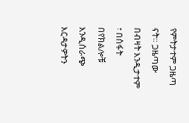የምትታተም ጋዜጣ ናት። ጋዜጣው በብዛት እንዲታተም ፣ በስፋት በየክልሎቹ እንዲሰራጭ እርዳታዎትን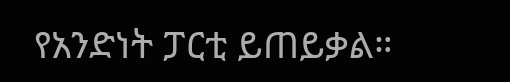የአንድነት ፓርቲ ይጠይቃል።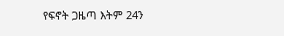የፍኖት ጋዜጣ እትም 24ን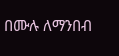በሙሉ ለማንበብ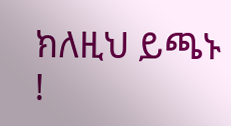ክለዚህ ይጫኑ !